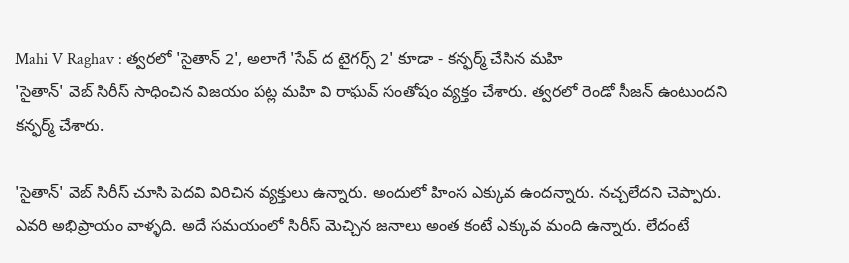Mahi V Raghav : త్వరలో 'సైతాన్ 2', అలాగే 'సేవ్ ద టైగర్స్ 2' కూడా - కన్ఫర్మ్ చేసిన మహి
'సైతాన్' వెబ్ సిరీస్ సాధించిన విజయం పట్ల మహి వి రాఘవ్ సంతోషం వ్యక్తం చేశారు. త్వరలో రెండో సీజన్ ఉంటుందని కన్ఫర్మ్ చేశారు.

'సైతాన్' వెబ్ సిరీస్ చూసి పెదవి విరిచిన వ్యక్తులు ఉన్నారు. అందులో హింస ఎక్కువ ఉందన్నారు. నచ్చలేదని చెప్పారు. ఎవరి అభిప్రాయం వాళ్ళది. అదే సమయంలో సిరీస్ మెచ్చిన జనాలు అంత కంటే ఎక్కువ మంది ఉన్నారు. లేదంటే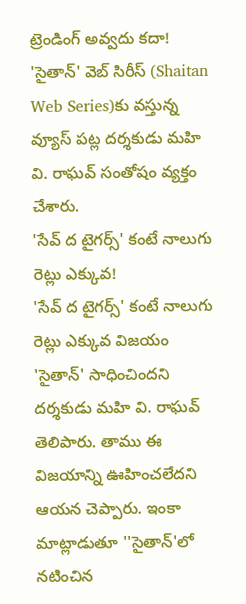ట్రెండింగ్ అవ్వదు కదా! 'సైతాన్' వెబ్ సిరీస్ (Shaitan Web Series)కు వస్తున్న వ్యూస్ పట్ల దర్శకుడు మహి వి. రాఘవ్ సంతోషం వ్యక్తం చేశారు.
'సేవ్ ద టైగర్స్' కంటే నాలుగు రెట్లు ఎక్కువ!
'సేవ్ ద టైగర్స్' కంటే నాలుగు రెట్లు ఎక్కువ విజయం 'సైతాన్' సాధించిందని దర్శకుడు మహి వి. రాఘవ్ తెలిపారు. తాము ఈ విజయాన్ని ఊహించలేదని ఆయన చెప్పారు. ఇంకా మాట్లాడుతూ ''సైతాన్'లో నటించిన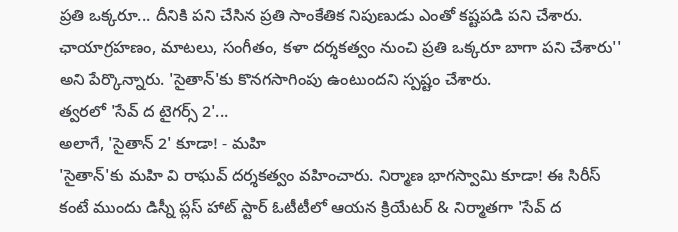ప్రతి ఒక్కరూ... దీనికి పని చేసిన ప్రతి సాంకేతిక నిపుణుడు ఎంతో కష్టపడి పని చేశారు. ఛాయాగ్రహణం, మాటలు, సంగీతం, కళా దర్శకత్వం నుంచి ప్రతి ఒక్కరూ బాగా పని చేశారు'' అని పేర్కొన్నారు. 'సైతాన్'కు కొనగసాగింపు ఉంటుందని స్పష్టం చేశారు.
త్వరలో 'సేవ్ ద టైగర్స్ 2'...
అలాగే, 'సైతాన్ 2' కూడా! - మహి
'సైతాన్'కు మహి వి రాఘవ్ దర్శకత్వం వహించారు. నిర్మాణ భాగస్వామి కూడా! ఈ సిరీస్ కంటే ముందు డిస్నీ ప్లస్ హాట్ స్టార్ ఓటీటీలో ఆయన క్రియేటర్ & నిర్మాతగా 'సేవ్ ద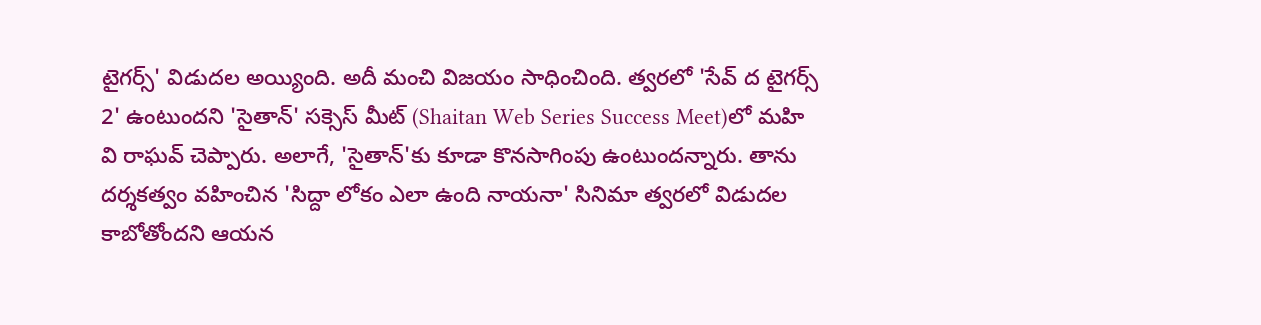టైగర్స్' విడుదల అయ్యింది. అదీ మంచి విజయం సాధించింది. త్వరలో 'సేవ్ ద టైగర్స్ 2' ఉంటుందని 'సైతాన్' సక్సెస్ మీట్ (Shaitan Web Series Success Meet)లో మహి వి రాఘవ్ చెప్పారు. అలాగే, 'సైతాన్'కు కూడా కొనసాగింపు ఉంటుందన్నారు. తాను దర్శకత్వం వహించిన 'సిద్దా లోకం ఎలా ఉంది నాయనా' సినిమా త్వరలో విడుదల కాబోతోందని ఆయన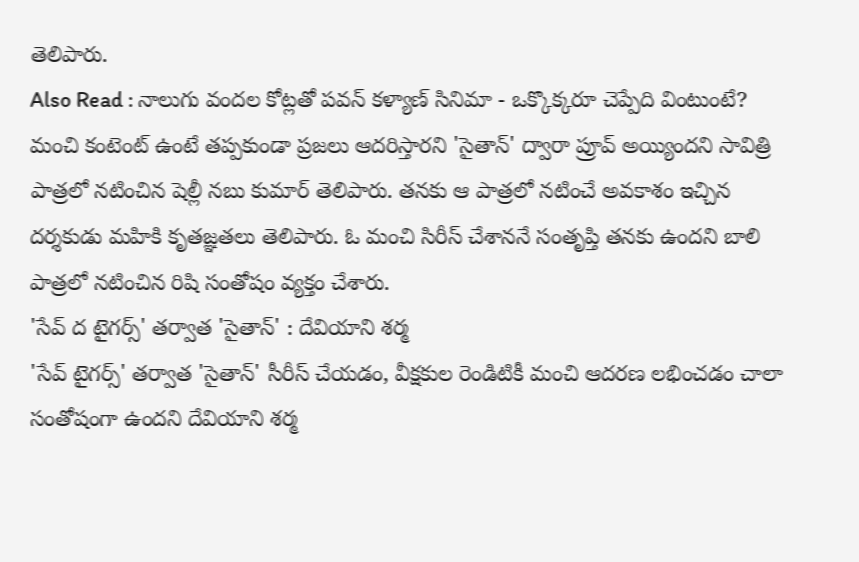తెలిపారు.
Also Read : నాలుగు వందల కోట్లతో పవన్ కళ్యాణ్ సినిమా - ఒక్కొక్కరూ చెప్పేది వింటుంటే?
మంచి కంటెంట్ ఉంటే తప్పకుండా ప్రజలు ఆదరిస్తారని 'సైతాన్' ద్వారా ప్రూవ్ అయ్యిందని సావిత్రి పాత్రలో నటించిన షెల్లీ నబు కుమార్ తెలిపారు. తనకు ఆ పాత్రలో నటించే అవకాశం ఇచ్చిన దర్శకుడు మహికి కృతజ్ఞతలు తెలిపారు. ఓ మంచి సిరీస్ చేశాననే సంతృప్తి తనకు ఉందని బాలి పాత్రలో నటించిన రిషి సంతోషం వ్యక్తం చేశారు.
'సేవ్ ద టైగర్స్' తర్వాత 'సైతాన్' : దేవియాని శర్మ
'సేవ్ టైగర్స్' తర్వాత 'సైతాన్' సీరీస్ చేయడం, వీక్షకుల రెండిటికీ మంచి ఆదరణ లభించడం చాలా సంతోషంగా ఉందని దేవియాని శర్మ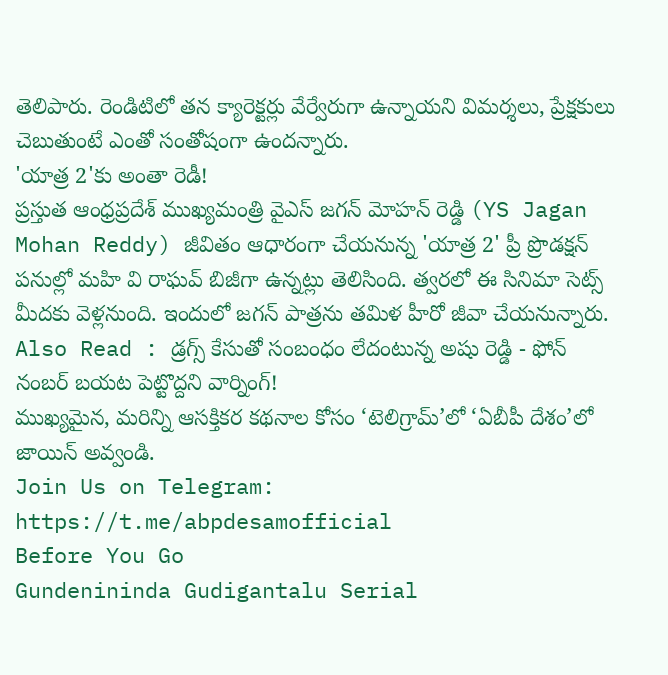తెలిపారు. రెండిటిలో తన క్యారెక్టర్లు వేర్వేరుగా ఉన్నాయని విమర్శలు, ప్రేక్షకులు చెబుతుంటే ఎంతో సంతోషంగా ఉందన్నారు.
'యాత్ర 2'కు అంతా రెడీ!
ప్రస్తుత ఆంధ్రప్రదేశ్ ముఖ్యమంత్రి వైఎస్ జగన్ మోహన్ రెడ్డి (YS Jagan Mohan Reddy) జీవితం ఆధారంగా చేయనున్న 'యాత్ర 2' ప్రీ ప్రొడక్షన్ పనుల్లో మహి వి రాఘవ్ బిజీగా ఉన్నట్లు తెలిసింది. త్వరలో ఈ సినిమా సెట్స్ మీదకు వెళ్లనుంది. ఇందులో జగన్ పాత్రను తమిళ హీరో జీవా చేయనున్నారు.
Also Read : డ్రగ్స్ కేసుతో సంబంధం లేదంటున్న అషు రెడ్డి - ఫోన్ నంబర్ బయట పెట్టొద్దని వార్నింగ్!
ముఖ్యమైన, మరిన్ని ఆసక్తికర కథనాల కోసం ‘టెలిగ్రామ్’లో ‘ఏబీపీ దేశం’లో జాయిన్ అవ్వండి.
Join Us on Telegram: https://t.me/abpdesamofficial
Before You Go
Gundenininda Gudigantalu Serial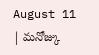August 11 | మనోజ్కు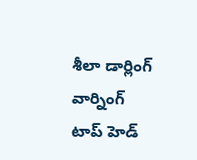శీలా డార్లింగ్ వార్నింగ్
టాప్ హెడ్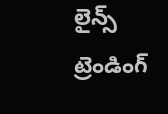లైన్స్
ట్రెండింగ్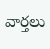వార్తలు